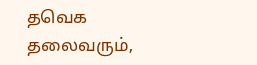தவெக தலைவரும்,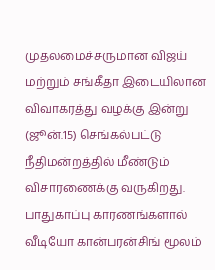முதலமைச்சருமான விஜய் மற்றும் சங்கீதா இடையிலான விவாகரத்து வழக்கு இன்று (ஜூன்.15) செங்கல்பட்டு நீதிமன்றத்தில் மீண்டும் விசாரணைக்கு வருகிறது. பாதுகாப்பு காரணங்களால் வீடியோ கான்பரன்சிங் மூலம்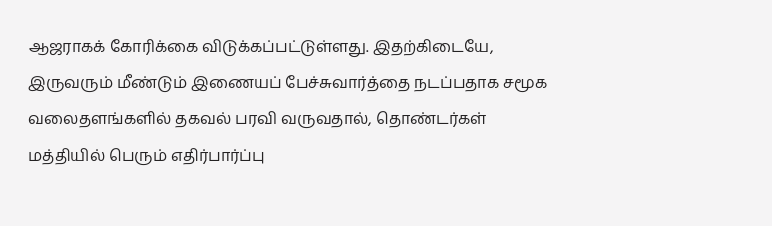ஆஜராகக் கோரிக்கை விடுக்கப்பட்டுள்ளது. இதற்கிடையே, இருவரும் மீண்டும் இணையப் பேச்சுவார்த்தை நடப்பதாக சமூக வலைதளங்களில் தகவல் பரவி வருவதால், தொண்டர்கள் மத்தியில் பெரும் எதிர்பார்ப்பு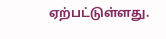ஏற்பட்டுள்ளது.